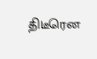திடீரென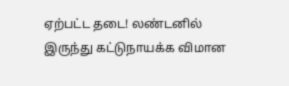ஏற்பட்ட தடை! லண்டனில் இருந்து கட்டுநாயக்க விமான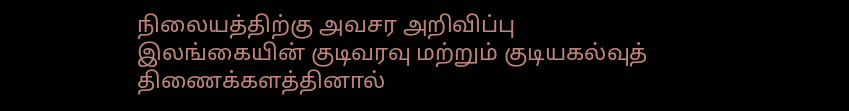நிலையத்திற்கு அவசர அறிவிப்பு
இலங்கையின் குடிவரவு மற்றும் குடியகல்வுத் திணைக்களத்தினால்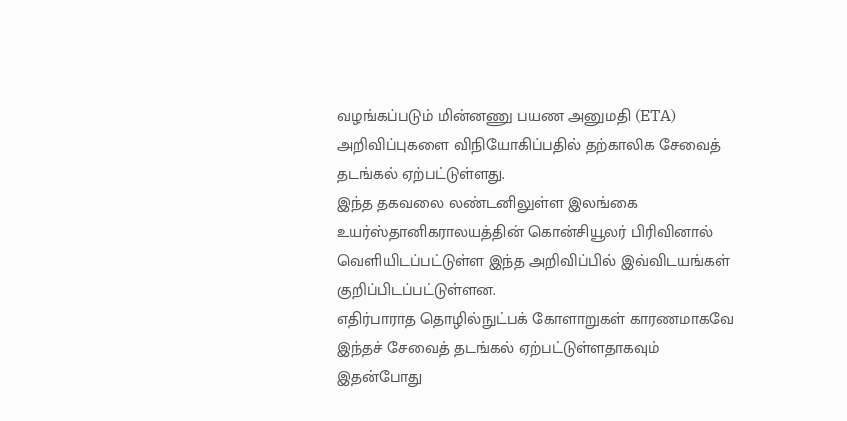வழங்கப்படும் மின்னணு பயண அனுமதி (ETA) அறிவிப்புகளை விநியோகிப்பதில் தற்காலிக சேவைத் தடங்கல் ஏற்பட்டுள்ளது.
இந்த தகவலை லண்டனிலுள்ள இலங்கை உயர்ஸ்தானிகராலயத்தின் கொன்சியூலர் பிரிவினால் வெளியிடப்பட்டுள்ள இந்த அறிவிப்பில் இவ்விடயங்கள் குறிப்பிடப்பட்டுள்ளன.
எதிர்பாராத தொழில்நுட்பக் கோளாறுகள் காரணமாகவே இந்தச் சேவைத் தடங்கல் ஏற்பட்டுள்ளதாகவும் இதன்போது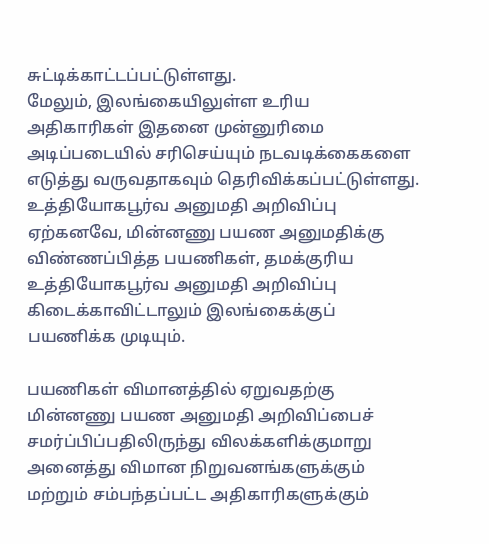சுட்டிக்காட்டப்பட்டுள்ளது.
மேலும், இலங்கையிலுள்ள உரிய அதிகாரிகள் இதனை முன்னுரிமை அடிப்படையில் சரிசெய்யும் நடவடிக்கைகளை எடுத்து வருவதாகவும் தெரிவிக்கப்பட்டுள்ளது.
உத்தியோகபூர்வ அனுமதி அறிவிப்பு
ஏற்கனவே, மின்னணு பயண அனுமதிக்கு விண்ணப்பித்த பயணிகள், தமக்குரிய உத்தியோகபூர்வ அனுமதி அறிவிப்பு கிடைக்காவிட்டாலும் இலங்கைக்குப் பயணிக்க முடியும்.

பயணிகள் விமானத்தில் ஏறுவதற்கு மின்னணு பயண அனுமதி அறிவிப்பைச் சமர்ப்பிப்பதிலிருந்து விலக்களிக்குமாறு அனைத்து விமான நிறுவனங்களுக்கும் மற்றும் சம்பந்தப்பட்ட அதிகாரிகளுக்கும்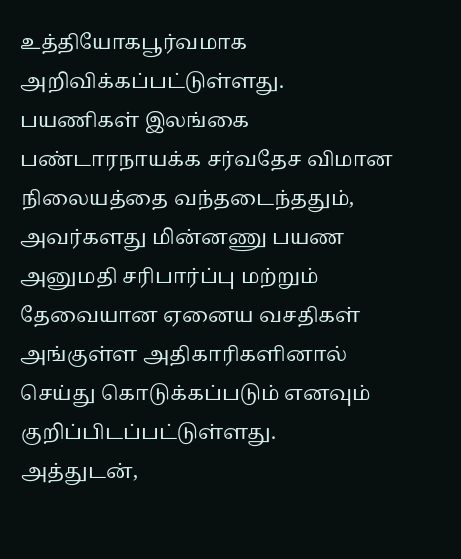உத்தியோகபூர்வமாக அறிவிக்கப்பட்டுள்ளது.
பயணிகள் இலங்கை பண்டாரநாயக்க சர்வதேச விமான நிலையத்தை வந்தடைந்ததும், அவர்களது மின்னணு பயண அனுமதி சரிபார்ப்பு மற்றும் தேவையான ஏனைய வசதிகள் அங்குள்ள அதிகாரிகளினால் செய்து கொடுக்கப்படும் எனவும் குறிப்பிடப்பட்டுள்ளது.
அத்துடன்,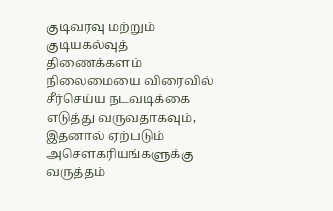குடிவரவு மற்றும் குடியகல்வுத் திணைக்களம் நிலைமையை விரைவில் சீர்செய்ய நடவடிக்கை எடுத்து வருவதாகவும், இதனால் ஏற்படும் அசௌகரியங்களுக்கு வருத்தம்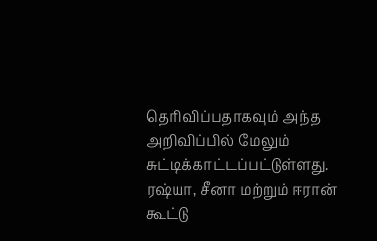தெரிவிப்பதாகவும் அந்த அறிவிப்பில் மேலும் சுட்டிக்காட்டப்பட்டுள்ளது.
ரஷ்யா, சீனா மற்றும் ஈரான் கூட்டு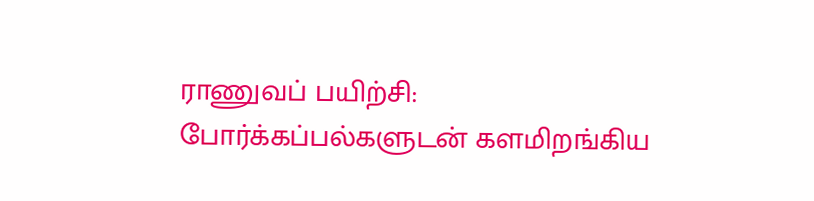ராணுவப் பயிற்சி: போர்க்கப்பல்களுடன் களமிறங்கிய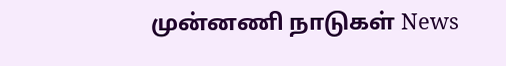முன்னணி நாடுகள் News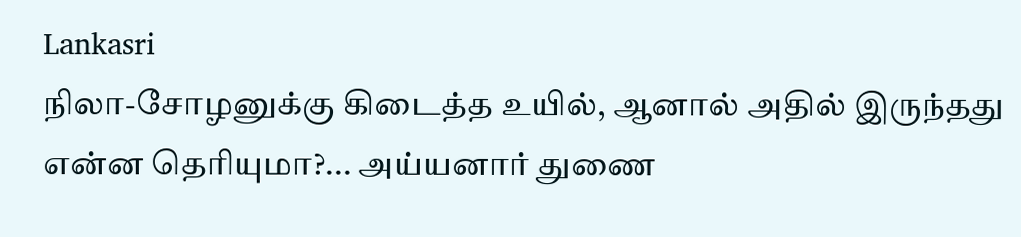Lankasri
நிலா-சோழனுக்கு கிடைத்த உயில், ஆனால் அதில் இருந்தது என்ன தெரியுமா?... அய்யனார் துணை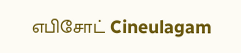எபிசோட் Cineulagam